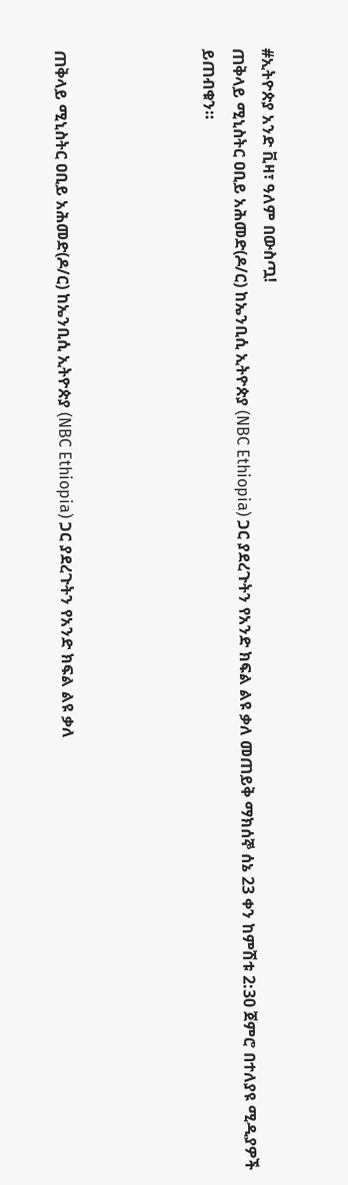#ኢትዮጵያ አንድ ቪዛ፣ ዓለም በውስጧ!
ጠቅላይ ሚኒስትር ዐቢይ አሕመድ(ዶ/ር) ከኤንቢሲ ኢትዮጵያ (NBC Ethiopia) ጋር ያደረጉትን የአንድ ክፍል ልዩ ቃለ መጠይቅ ማክሰኞ ሰኔ 23 ቀን ከምሽቱ 2:30 ጀምሮ በተለያዩ ሚዲያዎች ይጠብቁን።




ጠቅላይ ሚኒስትር ዐቢይ አሕመድ(ዶ/ር) ከኤንቢሲ ኢትዮጵያ (NBC Ethiopia) ጋር ያደረጉትን የአንድ ክፍል ልዩ ቃለ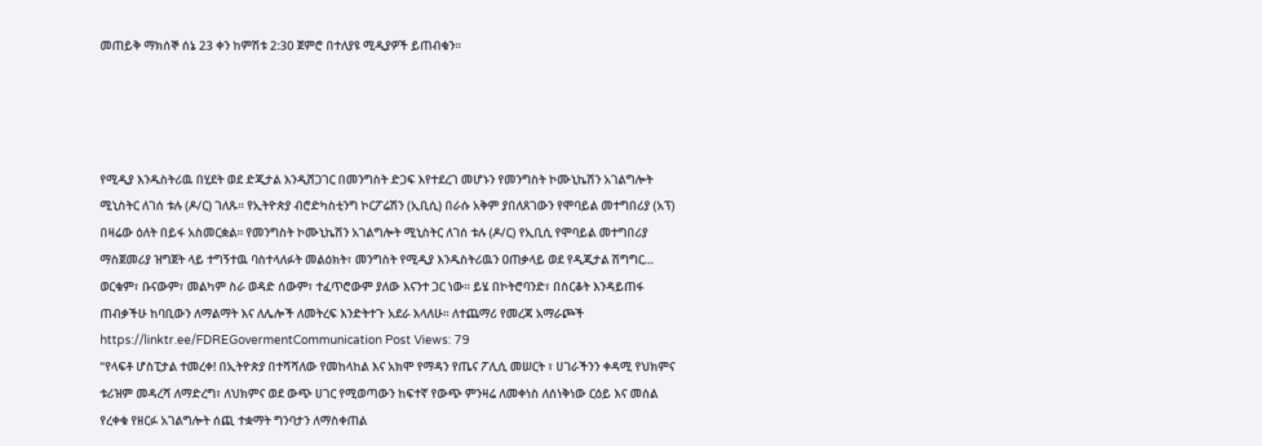መጠይቅ ማክሰኞ ሰኔ 23 ቀን ከምሽቱ 2:30 ጀምሮ በተለያዩ ሚዲያዎች ይጠብቁን።




የሚዲያ እንዱስትሪዉ በሂደት ወደ ድጂታል እንዲሸጋገር በመንግስት ድጋፍ እየተደረገ መሆኑን የመንግስት ኮሙኒኬሽን አገልግሎት ሚኒስትር ለገሰ ቱሉ (ዶ/ር) ገለጹ፡፡ የኢትዮጵያ ብሮድካስቲንግ ኮርፖሬሽን (ኢቢሲ) በራሱ አቅም ያበለጸገውን የሞባይል መተግበሪያ (አፕ) በዛሬው ዕለት በይፋ አስመርቋል። የመንግስት ኮሙኒኬሽን አገልግሎት ሚኒስትር ለገሰ ቱሉ (ዶ/ር) የኢቢሲ የሞባይል መተግበሪያ ማስጀመሪያ ዝግጀት ላይ ተግኝተዉ ባስተላለፉት መልዕክት፣ መንግስት የሚዲያ እንዱስትሪዉን ዐጠቃላይ ወደ የዲጂታል ሽግግር…
ወርቁም፣ ቡናውም፣ መልካም ስራ ወዳድ ሰውም፣ ተፈጥሮውም ያለው እናንተ ጋር ነው። ይሄ በኮትሮባንድ፣ በስርቆት እንዳይጠፋ ጠብቃችሁ ከባቢውን ለማልማት እና ለሌሎች ለመትረፍ እንድትተጉ አደራ እላለሁ። ለተጨማሪ የመረጃ አማራጮች https://linktr.ee/FDREGovermentCommunication Post Views: 79
“የላፍቶ ሆስፒታል ተመረቀ! በኢትዮጵያ በተሻሻለው የመከላከል እና አክሞ የማዳን የጤና ፖሊሲ መሠርት ፣ ሀገራችንን ቀዳሚ የህክምና ቱሪዝም መዳረሻ ለማድረግ፣ ለህክምና ወደ ውጭ ሀገር የሚወጣውን ከፍተኛ የውጭ ምንዛሬ ለመቀነስ ለሰነቅነው ርዕይ እና መሰል የረቀቁ የዘርፉ አገልግሎት ሰጪ ተቋማት ግንባታን ለማስቀጠል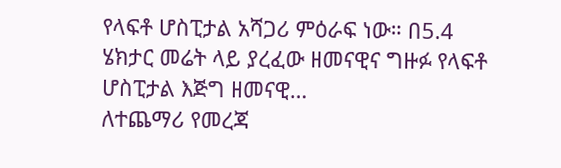የላፍቶ ሆስፒታል አሻጋሪ ምዕራፍ ነው። በ5.4 ሄክታር መሬት ላይ ያረፈው ዘመናዊና ግዙፉ የላፍቶ ሆስፒታል እጅግ ዘመናዊ…
ለተጨማሪ የመረጃ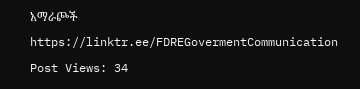አማራጮች https://linktr.ee/FDREGovermentCommunication Post Views: 34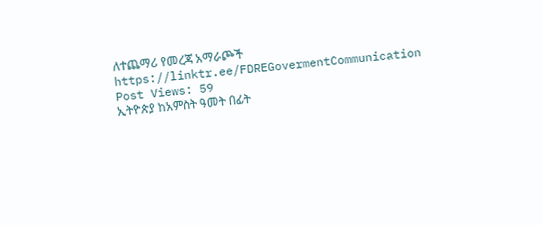ለተጨማሪ የመረጃ አማራጮች https://linktr.ee/FDREGovermentCommunication Post Views: 59
ኢትዮጵያ ከአምስት ዓመት በፊት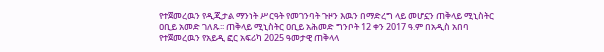የተጀመረዉን የዲጂታል ማንነት ሥርዓት የመገንባት ጉዞን እዉን በማድረግ ላይ መሆኗን ጠቅላይ ሚኒስትር ዐቢይ አመድ ገለጹ፡፡ ጠቅላይ ሚኒስትር ዐቢይ አሕመድ ግንቦት 12 ቀን 2017 ዓ.ም በአዲስ አበባ የተጀመረዉን የአይዲ ፎር አፍሪካ 2025 ዓመታዊ ጠቅላላ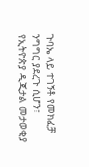ጉባኤ ላይ ተገኝቶ የመክፈቻ ንግግር ያደረጉ ሲሆን፣ የኢትዮጵያ ዲጂታል መታወቂያ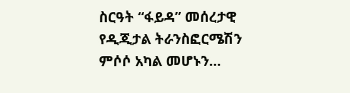ስርዓት “ፋይዳ” መሰረታዊ የዲጂታል ትራንስፎርሜሽን ምሶሶ አካል መሆኑን…